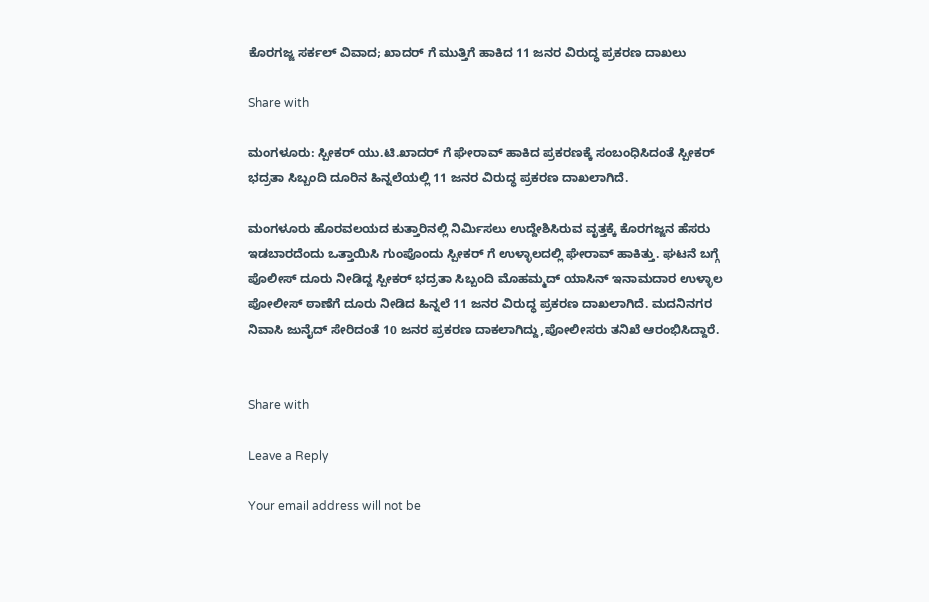ಕೊರಗಜ್ಜ ಸರ್ಕಲ್ ವಿವಾದ; ಖಾದರ್ ಗೆ ಮುತ್ತಿಗೆ ಹಾಕಿದ 11 ಜನರ ವಿರುದ್ಧ ಪ್ರಕರಣ ದಾಖಲು

Share with

ಮಂಗಳೂರು: ಸ್ಪೀಕರ್ ಯು.ಟಿ.ಖಾದರ್ ಗೆ ಘೇರಾವ್ ಹಾಕಿದ ಪ್ರಕರಣಕ್ಕೆ ಸಂಬಂಧಿಸಿದಂತೆ ಸ್ಪೀಕರ್ ಭದ್ರತಾ ಸಿಬ್ಬಂದಿ ದೂರಿನ ಹಿನ್ನಲೆಯಲ್ಲಿ 11 ಜನರ ವಿರುದ್ಧ ಪ್ರಕರಣ ದಾಖಲಾಗಿದೆ.

ಮಂಗಳೂರು ಹೊರವಲಯದ ಕುತ್ತಾರಿನಲ್ಲಿ ನಿರ್ಮಿಸಲು ಉದ್ದೇಶಿಸಿರುವ ವೃತ್ತಕ್ಕೆ ಕೊರಗಜ್ಜನ ಹೆಸರು ಇಡಬಾರದೆಂದು ಒತ್ತಾಯಿಸಿ ಗುಂಪೊಂದು ಸ್ಪೀಕರ್ ಗೆ ಉಳ್ಳಾಲದಲ್ಲಿ ಘೇರಾವ್ ಹಾಕಿತ್ತು. ಘಟನೆ ಬಗ್ಗೆ ಪೊಲೀಸ್ ದೂರು ನೀಡಿದ್ದ ಸ್ಪೀಕರ್ ಭದ್ರತಾ ಸಿಬ್ಬಂದಿ ಮೊಹಮ್ಮದ್ ಯಾಸಿನ್ ಇನಾಮದಾರ ಉಳ್ಳಾಲ ಪೋಲೀಸ್ ಠಾಣೆಗೆ ದೂರು ನೀಡಿದ ಹಿನ್ನಲೆ 11 ಜನರ ವಿರುದ್ಧ ಪ್ರಕರಣ ದಾಖಲಾಗಿದೆ. ಮದನಿನಗರ ನಿವಾಸಿ ಜುನೈದ್ ಸೇರಿದಂತೆ 10 ಜನರ ಪ್ರಕರಣ ದಾಕಲಾಗಿದ್ದು,ಪೋಲೀಸರು ತನಿಖೆ ಆರಂಭಿಸಿದ್ದಾರೆ.


Share with

Leave a Reply

Your email address will not be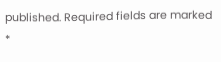published. Required fields are marked *